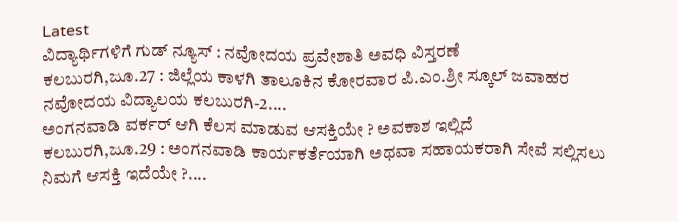Latest
ವಿದ್ಯಾರ್ಥಿಗಳಿಗೆ ಗುಡ್ ನ್ಯೂಸ್ : ನವೋದಯ ಪ್ರವೇಶಾತಿ ಅವಧಿ ವಿಸ್ತರಣೆ
ಕಲಬುರಗಿ,ಜೂ.27 : ಜಿಲ್ಲೆಯ ಕಾಳಗಿ ತಾಲೂಕಿನ ಕೋರವಾರ ಪಿ.ಎಂ.ಶ್ರೀ ಸ್ಕೂಲ್ ಜವಾಹರ ನವೋದಯ ವಿದ್ಯಾಲಯ ಕಲಬುರಗಿ-2....
ಅಂಗನವಾಡಿ ವರ್ಕರ್ ಆಗಿ ಕೆಲಸ ಮಾಡುವ ಆಸಕ್ತಿಯೇ ? ಅವಕಾಶ ಇಲ್ಲಿದೆ
ಕಲಬುರಗಿ,ಜೂ.29 : ಅಂಗನವಾಡಿ ಕಾರ್ಯಕರ್ತೆಯಾಗಿ ಅಥವಾ ಸಹಾಯಕರಾಗಿ ಸೇವೆ ಸಲ್ಲಿಸಲು ನಿಮಗೆ ಆಸಕ್ತಿ ಇದೆಯೇ ?....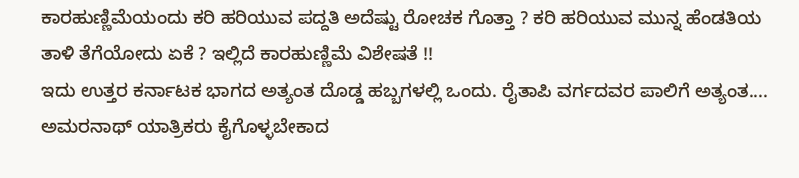ಕಾರಹುಣ್ಣಿಮೆಯಂದು ಕರಿ ಹರಿಯುವ ಪದ್ದತಿ ಅದೆಷ್ಟು ರೋಚಕ ಗೊತ್ತಾ ? ಕರಿ ಹರಿಯುವ ಮುನ್ನ ಹೆಂಡತಿಯ ತಾಳಿ ತೆಗೆಯೋದು ಏಕೆ ? ಇಲ್ಲಿದೆ ಕಾರಹುಣ್ಣಿಮೆ ವಿಶೇಷತೆ !!
ಇದು ಉತ್ತರ ಕರ್ನಾಟಕ ಭಾಗದ ಅತ್ಯಂತ ದೊಡ್ಡ ಹಬ್ಬಗಳಲ್ಲಿ ಒಂದು. ರೈತಾಪಿ ವರ್ಗದವರ ಪಾಲಿಗೆ ಅತ್ಯಂತ....
ಅಮರನಾಥ್ ಯಾತ್ರಿಕರು ಕೈಗೊಳ್ಳಬೇಕಾದ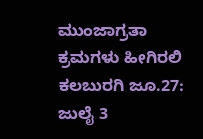ಮುಂಜಾಗ್ರತಾ ಕ್ರಮಗಳು ಹೀಗಿರಲಿ
ಕಲಬುರಗಿ ಜೂ.27: ಜುಲೈ 3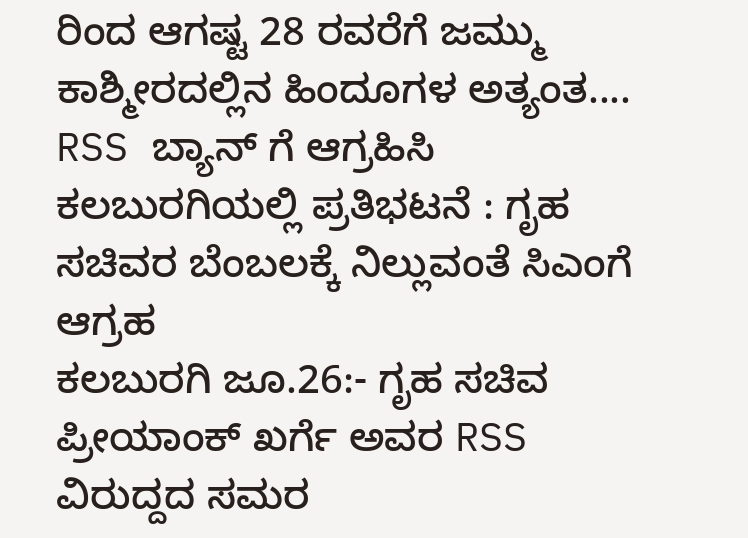ರಿಂದ ಆಗಷ್ಟ 28 ರವರೆಗೆ ಜಮ್ಮು ಕಾಶ್ಮೀರದಲ್ಲಿನ ಹಿಂದೂಗಳ ಅತ್ಯಂತ....
RSS ಬ್ಯಾನ್ ಗೆ ಆಗ್ರಹಿಸಿ ಕಲಬುರಗಿಯಲ್ಲಿ ಪ್ರತಿಭಟನೆ : ಗೃಹ ಸಚಿವರ ಬೆಂಬಲಕ್ಕೆ ನಿಲ್ಲುವಂತೆ ಸಿಎಂಗೆ ಆಗ್ರಹ
ಕಲಬುರಗಿ ಜೂ.26:- ಗೃಹ ಸಚಿವ ಪ್ರೀಯಾಂಕ್ ಖರ್ಗೆ ಅವರ RSS ವಿರುದ್ದದ ಸಮರ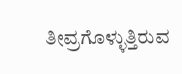ತೀವ್ರಗೊಳ್ಳುತ್ತಿರುವ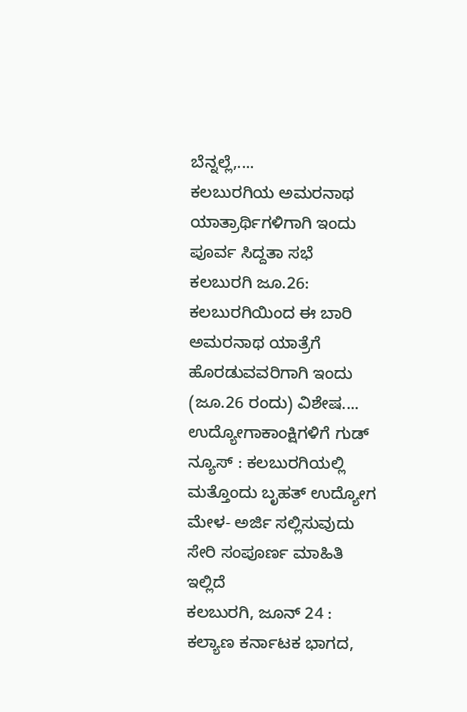ಬೆನ್ನಲ್ಲೆ,....
ಕಲಬುರಗಿಯ ಅಮರನಾಥ ಯಾತ್ರಾರ್ಥಿಗಳಿಗಾಗಿ ಇಂದು ಪೂರ್ವ ಸಿದ್ದತಾ ಸಭೆ
ಕಲಬುರಗಿ ಜೂ.26: ಕಲಬುರಗಿಯಿಂದ ಈ ಬಾರಿ ಅಮರನಾಥ ಯಾತ್ರೆಗೆ ಹೊರಡುವವರಿಗಾಗಿ ಇಂದು (ಜೂ.26 ರಂದು) ವಿಶೇಷ....
ಉದ್ಯೋಗಾಕಾಂಕ್ಷಿಗಳಿಗೆ ಗುಡ್ ನ್ಯೂಸ್ : ಕಲಬುರಗಿಯಲ್ಲಿ ಮತ್ತೊಂದು ಬೃಹತ್ ಉದ್ಯೋಗ ಮೇಳ- ಅರ್ಜಿ ಸಲ್ಲಿಸುವುದು ಸೇರಿ ಸಂಪೂರ್ಣ ಮಾಹಿತಿ ಇಲ್ಲಿದೆ
ಕಲಬುರಗಿ, ಜೂನ್ 24 : ಕಲ್ಯಾಣ ಕರ್ನಾಟಕ ಭಾಗದ,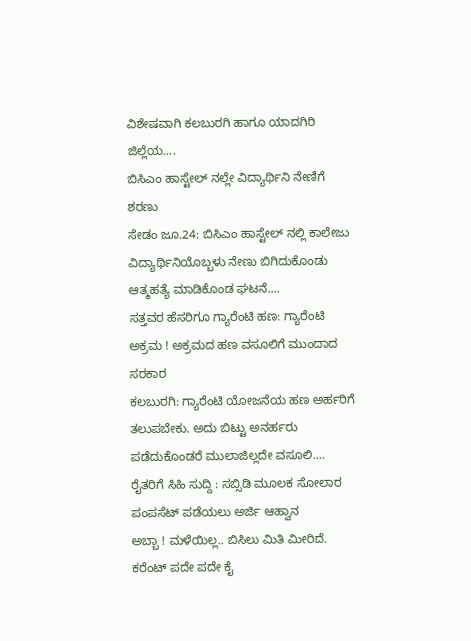ವಿಶೇಷವಾಗಿ ಕಲಬುರಗಿ ಹಾಗೂ ಯಾದಗಿರಿ ಜಿಲ್ಲೆಯ....
ಬಿಸಿಎಂ ಹಾಸ್ಟೇಲ್ ನಲ್ಲೇ ವಿದ್ಯಾರ್ಥಿನಿ ನೇಣಿಗೆ ಶರಣು
ಸೇಡಂ ಜೂ.24: ಬಿಸಿಎಂ ಹಾಸ್ಟೇಲ್ ನಲ್ಲಿ ಕಾಲೇಜು ವಿದ್ಯಾರ್ಥಿನಿಯೊಬ್ಬಳು ನೇಣು ಬಿಗಿದುಕೊಂಡು ಆತ್ಮಹತ್ಯೆ ಮಾಡಿಕೊಂಡ ಘಟನೆ....
ಸತ್ತವರ ಹೆಸರಿಗೂ ಗ್ಯಾರೆಂಟಿ ಹಣ: ಗ್ಯಾರೆಂಟಿ ಅಕ್ರಮ ! ಅಕ್ರಮದ ಹಣ ವಸೂಲಿಗೆ ಮುಂದಾದ ಸರಕಾರ
ಕಲಬುರಗಿ: ಗ್ಯಾರೆಂಟಿ ಯೋಜನೆಯ ಹಣ ಅರ್ಹರಿಗೆ ತಲುಪಬೇಕು. ಅದು ಬಿಟ್ಟು ಅನರ್ಹರು ಪಡೆದುಕೊಂಡರೆ ಮುಲಾಜಿಲ್ಲದೇ ವಸೂಲಿ....
ರೈತರಿಗೆ ಸಿಹಿ ಸುದ್ದಿ : ಸಬ್ಸಿಡಿ ಮೂಲಕ ಸೋಲಾರ ಪಂಪಸೆಟ್ ಪಡೆಯಲು ಅರ್ಜಿ ಆಹ್ವಾನ
ಅಬ್ಬಾ ! ಮಳೆಯಿಲ್ಲ.. ಬಿಸಿಲು ಮಿತಿ ಮೀರಿದೆ. ಕರೆಂಟ್ ಪದೇ ಪದೇ ಕೈ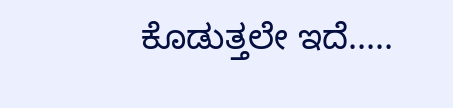ಕೊಡುತ್ತಲೇ ಇದೆ.....